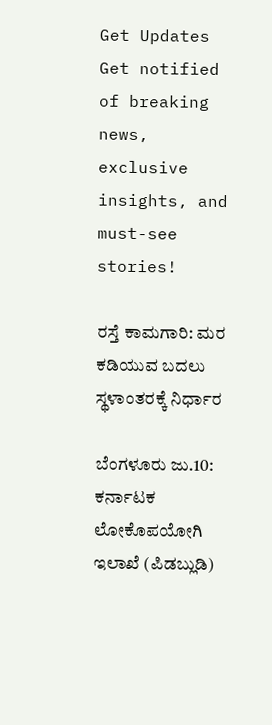Get Updates
Get notified of breaking news, exclusive insights, and must-see stories!

ರಸ್ತೆ ಕಾಮಗಾರಿ: ಮರ ಕಡಿಯುವ ಬದಲು ಸ್ಥಳಾಂತರಕ್ಕೆ ನಿರ್ಧಾರ

ಬೆಂಗಳೂರು ಜು.10: ಕರ್ನಾಟಕ ಲೋಕೊಪಯೋಗಿ ಇಲಾಖೆ (ಪಿಡಬ್ಲುಡಿ)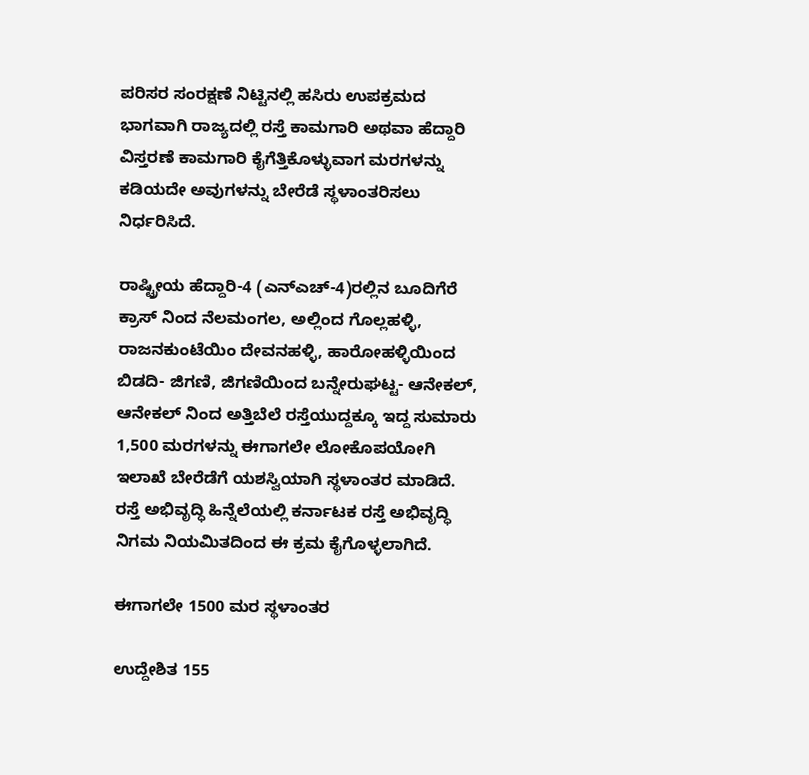ಪರಿಸರ ಸಂರಕ್ಷಣೆ ನಿಟ್ಟಿನಲ್ಲಿ ಹಸಿರು ಉಪಕ್ರಮದ ಭಾಗವಾಗಿ ರಾಜ್ಯದಲ್ಲಿ ರಸ್ತೆ ಕಾಮಗಾರಿ ಅಥವಾ ಹೆದ್ದಾರಿ ವಿಸ್ತರಣೆ ಕಾಮಗಾರಿ ಕೈಗೆತ್ತಿಕೊಳ್ಳುವಾಗ ಮರಗಳನ್ನು ಕಡಿಯದೇ ಅವುಗಳನ್ನು ಬೇರೆಡೆ ಸ್ಥಳಾಂತರಿಸಲು ನಿರ್ಧರಿಸಿದೆ.

ರಾಷ್ಟ್ರೀಯ ಹೆದ್ದಾರಿ-4 (ಎನ್‌ಎಚ್‌-4)ರಲ್ಲಿನ ಬೂದಿಗೆರೆ ಕ್ರಾಸ್ ನಿಂದ ನೆಲಮಂಗಲ, ಅಲ್ಲಿಂದ ಗೊಲ್ಲಹಳ್ಳಿ, ರಾಜನಕುಂಟೆಯಿಂ ದೇವನಹಳ್ಳಿ, ಹಾರೋಹಳ್ಳಿಯಿಂದ ಬಿಡದಿ- ಜಿಗಣಿ, ಜಿಗಣಿಯಿಂದ ಬನ್ನೇರುಘಟ್ಟ- ಆನೇಕಲ್, ಆನೇಕಲ್ ನಿಂದ ಅತ್ತಿಬೆಲೆ ರಸ್ತೆಯುದ್ದಕ್ಕೂ ಇದ್ದ ಸುಮಾರು 1,500 ಮರಗಳನ್ನು ಈಗಾಗಲೇ ಲೋಕೊಪಯೋಗಿ ಇಲಾಖೆ ಬೇರೆಡೆಗೆ ಯಶಸ್ವಿಯಾಗಿ ಸ್ಥಳಾಂತರ ಮಾಡಿದೆ. ರಸ್ತೆ ಅಭಿವೃದ್ಧಿ ಹಿನ್ನೆಲೆಯಲ್ಲಿ ಕರ್ನಾಟಕ ರಸ್ತೆ ಅಭಿವೃದ್ಧಿ ನಿಗಮ ನಿಯಮಿತದಿಂದ ಈ ಕ್ರಮ ಕೈಗೊಳ್ಳಲಾಗಿದೆ.

ಈಗಾಗಲೇ 1500 ಮರ ಸ್ಥಳಾಂತರ

ಉದ್ದೇಶಿತ 155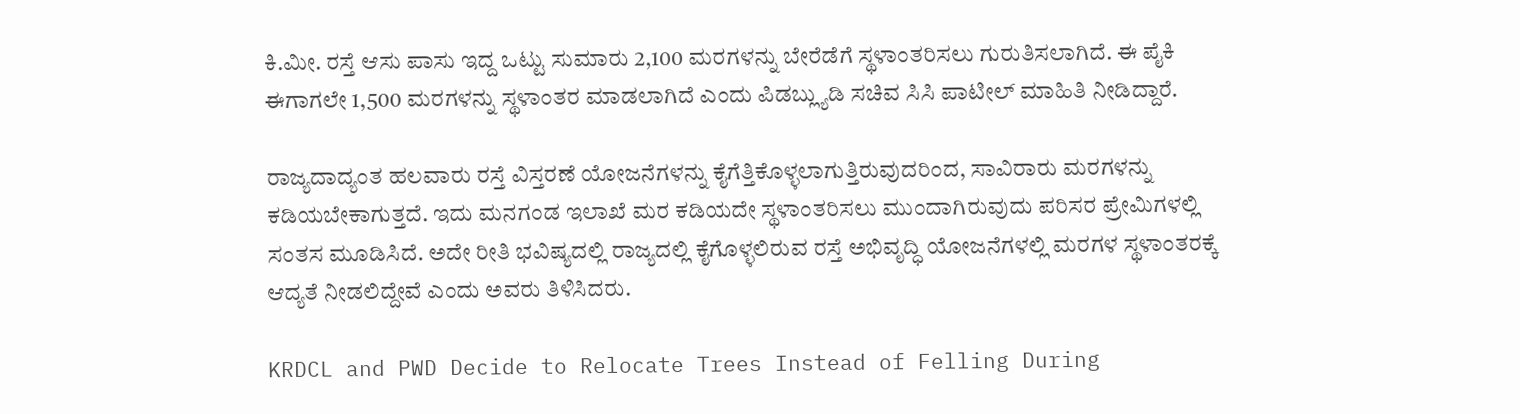ಕಿ.ಮೀ. ರಸ್ತೆ ಆಸು ಪಾಸು ಇದ್ದ ಒಟ್ಟು ಸುಮಾರು 2,100 ಮರಗಳನ್ನು ಬೇರೆಡೆಗೆ ಸ್ಥಳಾಂತರಿಸಲು ಗುರುತಿಸಲಾಗಿದೆ. ಈ ಪೈಕಿ ಈಗಾಗಲೇ 1,500 ಮರಗಳನ್ನು ಸ್ಥಳಾಂತರ ಮಾಡಲಾಗಿದೆ ಎಂದು ಪಿಡಬ್ಲ್ಯುಡಿ ಸಚಿವ ಸಿಸಿ ಪಾಟೀಲ್ ಮಾಹಿತಿ ನೀಡಿದ್ದಾರೆ.

ರಾಜ್ಯದಾದ್ಯಂತ ಹಲವಾರು ರಸ್ತೆ ವಿಸ್ತರಣೆ ಯೋಜನೆಗಳನ್ನು ಕೈಗೆತ್ತಿಕೊಳ್ಳಲಾಗುತ್ತಿರುವುದರಿಂದ, ಸಾವಿರಾರು ಮರಗಳನ್ನು ಕಡಿಯಬೇಕಾಗುತ್ತದೆ. ಇದು ಮನಗಂಡ ಇಲಾಖೆ ಮರ ಕಡಿಯದೇ ಸ್ಥಳಾಂತರಿಸಲು ಮುಂದಾಗಿರುವುದು ಪರಿಸರ ಪ್ರೇಮಿಗಳಲ್ಲಿ ಸಂತಸ ಮೂಡಿಸಿದೆ. ಅದೇ ರೀತಿ ಭವಿಷ್ಯದಲ್ಲಿ ರಾಜ್ಯದಲ್ಲಿ ಕೈಗೊಳ್ಳಲಿರುವ ರಸ್ತೆ ಅಭಿವೃದ್ಧಿ ಯೋಜನೆಗಳಲ್ಲಿ ಮರಗಳ ಸ್ಥಳಾಂತರಕ್ಕೆ ಆದ್ಯತೆ ನೀಡಲಿದ್ದೇವೆ ಎಂದು ಅವರು ತಿಳಿಸಿದರು.

KRDCL and PWD Decide to Relocate Trees Instead of Felling During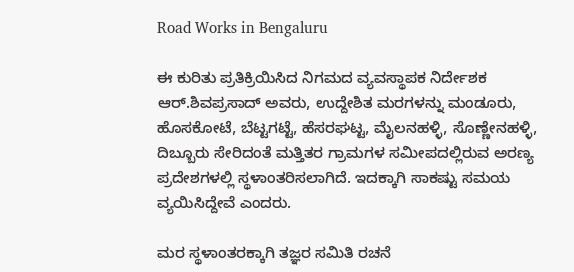Road Works in Bengaluru

ಈ ಕುರಿತು ಪ್ರತಿಕ್ರಿಯಿಸಿದ ನಿಗಮದ ವ್ಯವಸ್ಥಾಪಕ ನಿರ್ದೇಶಕ ಆರ್.ಶಿವಪ್ರಸಾದ್ ಅವರು, ಉದ್ದೇಶಿತ ಮರಗಳನ್ನು ಮಂಡೂರು, ಹೊಸಕೋಟೆ, ಬೆಟ್ಟಗಟ್ಟೆ, ಹೆಸರಘಟ್ಟ, ಮೈಲನಹಳ್ಳಿ, ಸೊಣ್ಣೇನಹಳ್ಳಿ, ದಿಬ್ಬೂರು ಸೇರಿದಂತೆ ಮತ್ತಿತರ ಗ್ರಾಮಗಳ ಸಮೀಪದಲ್ಲಿರುವ ಅರಣ್ಯ ಪ್ರದೇಶಗಳಲ್ಲಿ ಸ್ಥಳಾಂತರಿಸಲಾಗಿದೆ. ಇದಕ್ಕಾಗಿ ಸಾಕಷ್ಟು ಸಮಯ ವ್ಯಯಿಸಿದ್ದೇವೆ ಎಂದರು.

ಮರ ಸ್ಥಳಾಂತರಕ್ಕಾಗಿ ತಜ್ಞರ ಸಮಿತಿ ರಚನೆ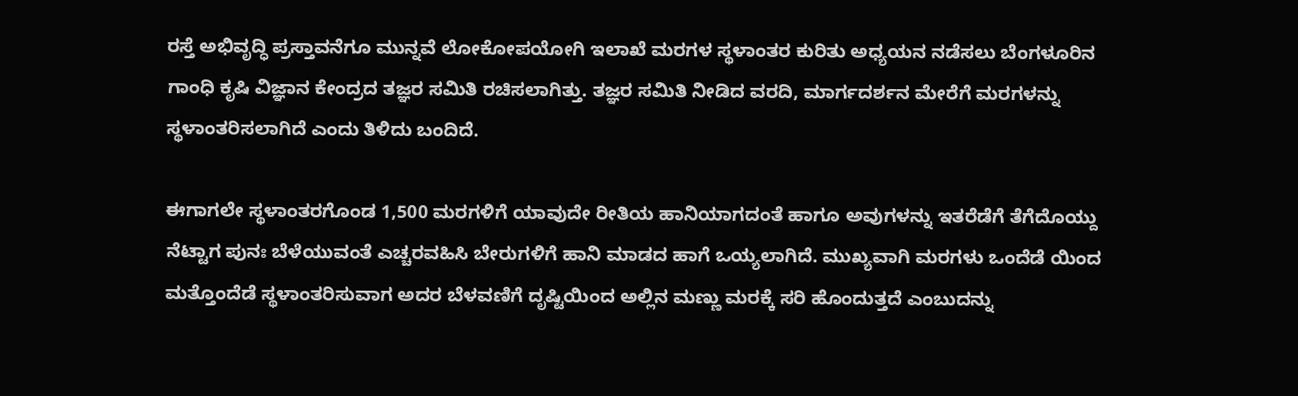ರಸ್ತೆ ಅಭಿವೃದ್ಧಿ ಪ್ರಸ್ತಾವನೆಗೂ ಮುನ್ನವೆ ಲೋಕೋಪಯೋಗಿ ಇಲಾಖೆ ಮರಗಳ ಸ್ಥಳಾಂತರ ಕುರಿತು ಅಧ್ಯಯನ ನಡೆಸಲು ಬೆಂಗಳೂರಿನ ಗಾಂಧಿ ಕೃಷಿ ವಿಜ್ಞಾನ ಕೇಂದ್ರದ ತಜ್ಞರ ಸಮಿತಿ ರಚಿಸಲಾಗಿತ್ತು. ತಜ್ಞರ ಸಮಿತಿ ನೀಡಿದ ವರದಿ, ಮಾರ್ಗದರ್ಶನ ಮೇರೆಗೆ ಮರಗಳನ್ನು ಸ್ಥಳಾಂತರಿಸಲಾಗಿದೆ ಎಂದು ತಿಳಿದು ಬಂದಿದೆ.

ಈಗಾಗಲೇ ಸ್ಥಳಾಂತರಗೊಂಡ 1,500 ಮರಗಳಿಗೆ ಯಾವುದೇ ರೀತಿಯ ಹಾನಿಯಾಗದಂತೆ ಹಾಗೂ ಅವುಗಳನ್ನು ಇತರೆಡೆಗೆ ತೆಗೆದೊಯ್ದು ನೆಟ್ಟಾಗ ಪುನಃ ಬೆಳೆಯುವಂತೆ ಎಚ್ಚರವಹಿಸಿ ಬೇರುಗಳಿಗೆ ಹಾನಿ ಮಾಡದ ಹಾಗೆ ಒಯ್ಯಲಾಗಿದೆ. ಮುಖ್ಯವಾಗಿ ಮರಗಳು ಒಂದೆಡೆ ಯಿಂದ ಮತ್ತೊಂದೆಡೆ ಸ್ಥಳಾಂತರಿಸುವಾಗ ಅದರ ಬೆಳವಣಿಗೆ ದೃಷ್ಟಿಯಿಂದ ಅಲ್ಲಿನ ಮಣ್ಣು ಮರಕ್ಕೆ ಸರಿ ಹೊಂದುತ್ತದೆ ಎಂಬುದನ್ನು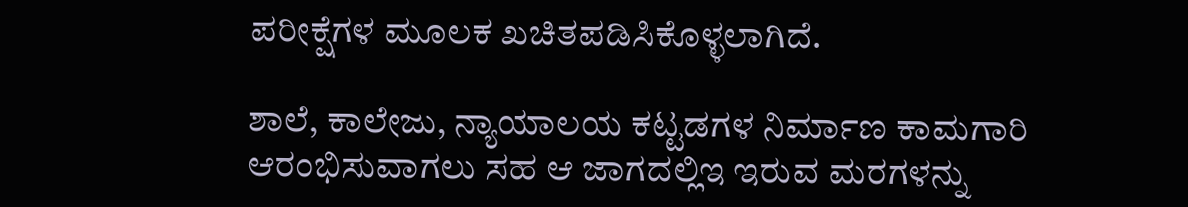ಪರೀಕ್ಷೆಗಳ ಮೂಲಕ ಖಚಿತಪಡಿಸಿಕೊಳ್ಳಲಾಗಿದೆ.

ಶಾಲೆ, ಕಾಲೇಜು, ನ್ಯಾಯಾಲಯ ಕಟ್ಟಡಗಳ ನಿರ್ಮಾಣ ಕಾಮಗಾರಿ ಆರಂಭಿಸುವಾಗಲು ಸಹ ಆ ಜಾಗದಲ್ಲಿಇ ಇರುವ ಮರಗಳನ್ನು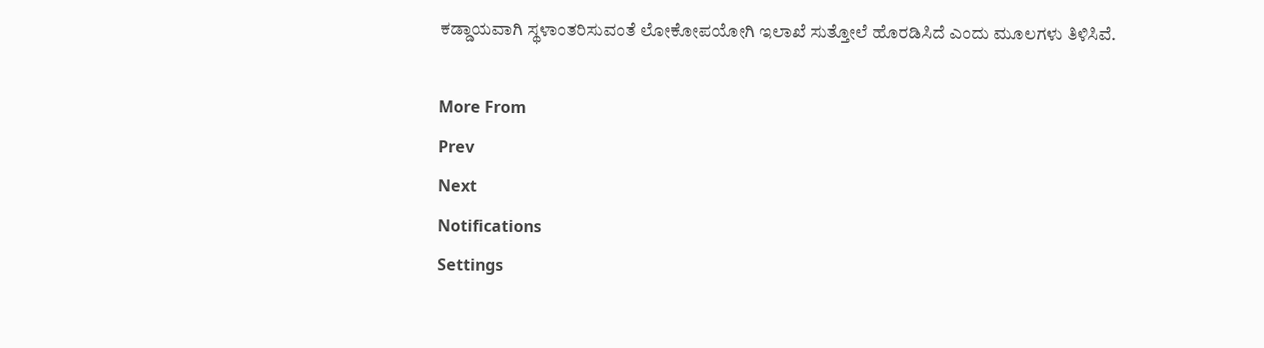ಕಡ್ಡಾಯವಾಗಿ ಸ್ಥಳಾಂತರಿಸುವಂತೆ ಲೋಕೋಪಯೋಗಿ ಇಲಾಖೆ ಸುತ್ತೋಲೆ ಹೊರಡಿಸಿದೆ ಎಂದು ಮೂಲಗಳು ತಿಳಿಸಿವೆ.

More From
Prev
Next
Notifications
Settings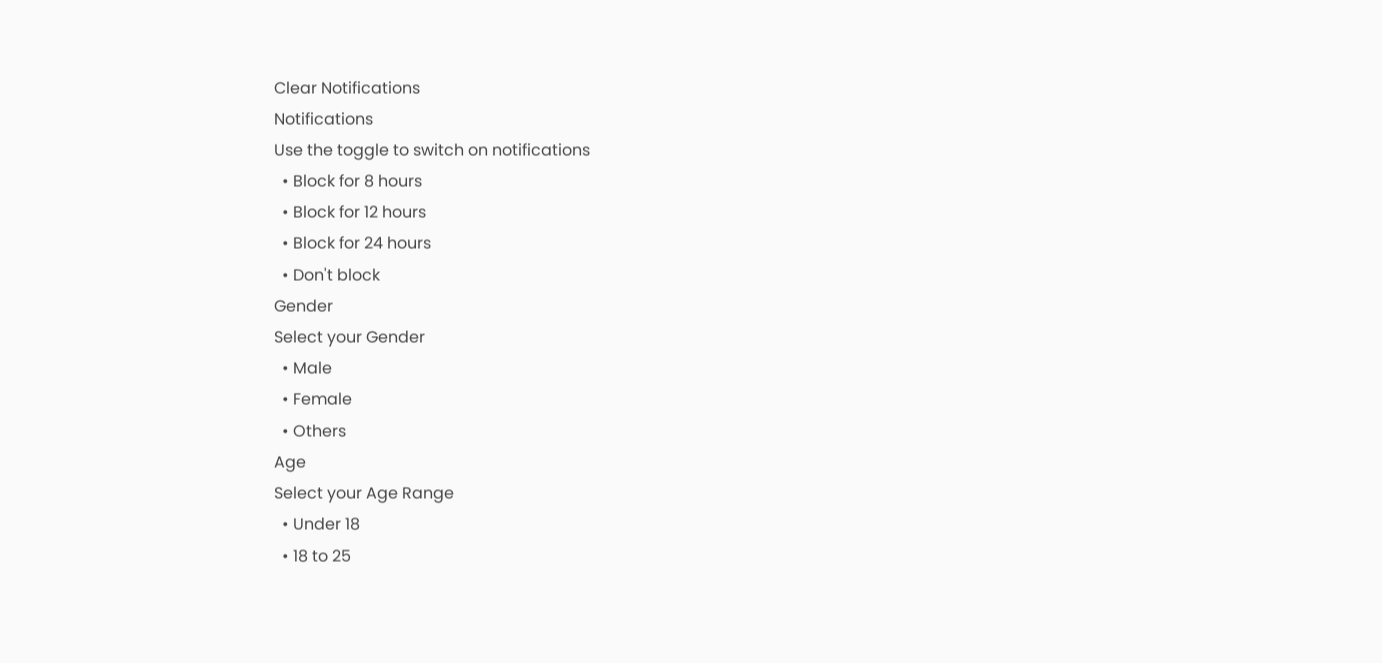Clear Notifications
Notifications
Use the toggle to switch on notifications
  • Block for 8 hours
  • Block for 12 hours
  • Block for 24 hours
  • Don't block
Gender
Select your Gender
  • Male
  • Female
  • Others
Age
Select your Age Range
  • Under 18
  • 18 to 25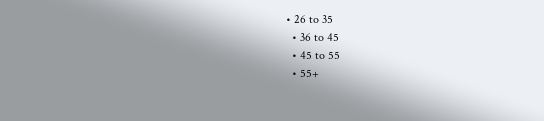• 26 to 35
  • 36 to 45
  • 45 to 55
  • 55+